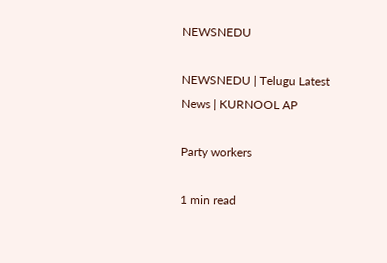NEWSNEDU

NEWSNEDU | Telugu Latest News | KURNOOL AP

Party workers

1 min read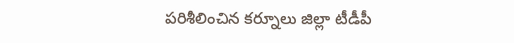పరిశీలించిన కర్నూలు జిల్లా టీడీపీ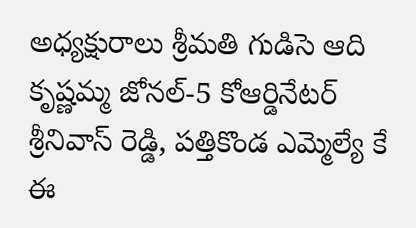అధ్యక్షురాలు శ్రీమతి గుడిసె ఆది కృష్ణమ్మ జోనల్-5 కోఆర్డినేటర్ శ్రీనివాస్ రెడ్డి, పత్తికొండ ఎమ్మెల్యే కే ఈ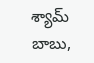శ్యామ్ బాబు,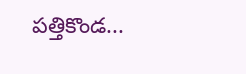పత్తికొండ...